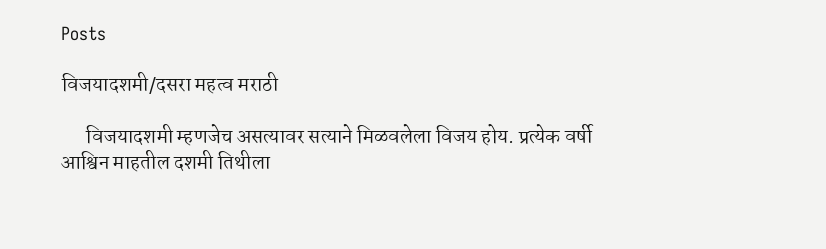Posts

विजयादशमी/दसरा महत्व मराठी

      विजयादशमी म्हणजेच असत्यावर सत्याने मिळवलेला विजय होय. प्रत्येक वर्षी आश्विन माहतील दशमी तिथीला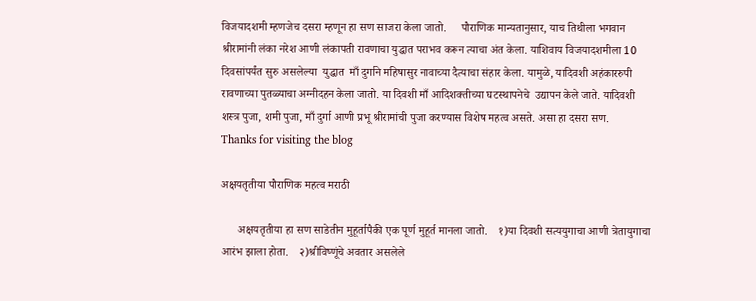विजयादशमी म्हणजेच दसरा म्हणून हा सण साजरा केला जातो.     पौराणिक मान्यतानुसार, याच तिथीला भगवान श्रीरामांनी लंका नरेश आणी लंकापती रावणाचा युद्धात पराभव करून त्याचा अंत केला. याशिवाय विजयादशमीला 10 दिवसांपर्यंत सुरु असलेल्या  युद्धात  माँ दुर्गाने महिषासुर नावाच्या दैत्याचा संहार केला. यामुळे, यादिवशी अहंकाररुपी रावणाच्या पुतळ्याचा अग्नीदहन केला जातो. या दिवशी माँ आदिशक्तीच्या घटस्थापनेचे  उद्यापन केले जाते. यादिवशी शस्त्र पुजा, शमी पुजा, माँ दुर्गा आणी प्रभू श्रीरामांची पुजा करण्यास विशेष महत्व असते. असा हा दसरा सण.           Thanks for visiting the blog

अक्षयतृतीया पौराणिक महत्व मराठी

      अक्षयतृतीया हा सण साडेतीन मुहूर्तापैकी एक पूर्ण मुहूर्त मानला जातो.    १)या दिवशी सत्ययुगाचा आणी त्रेतायुगाचा आरंभ झाला होता.    २)श्रीविष्णूंचे अवतार असलेले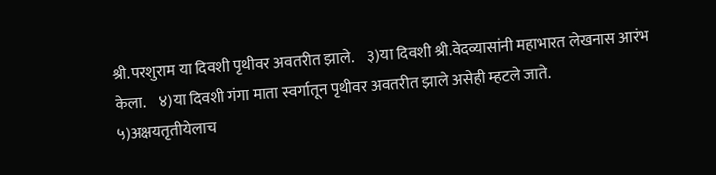श्री.परशुराम या दिवशी पृथीवर अवतरीत झाले.    ३)या दिवशी श्री.वेदव्यासांनी महाभारत लेखनास आरंभ केला.    ४)या दिवशी गंगा माता स्वर्गातून पृथीवर अवतरीत झाले असेही म्हटले जाते.         ५)अक्षयतृतीयेलाच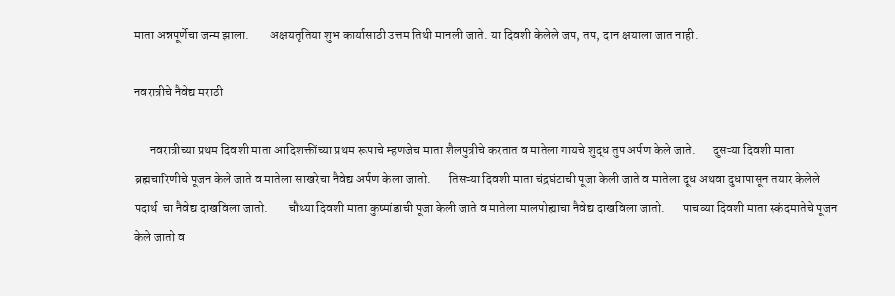माता अन्नपूर्णेचा जन्म झाला.        अक्षयतृतिया शुभ कार्यासाठी उत्तम तिथी मानली जाते. या दिवशी केलेले जप, तप, दान क्षयाला जात नाही.

नवरात्रीचे नैवेद्य मराठी

      नवरात्रीच्या प्रथम दिवशी माता आदिशक्तींच्या प्रथम रूपाचे म्हणजेच माता शैलपुत्रीचे करतात व मातेला गायचे शुद्ध तुप अर्पण केले जाते.       दुसऱ्या दिवशी माता ब्रह्मचारिणीचे पूजन केले जाते व मातेला साखरेचा नैवेद्य अर्पण केला जातो.       तिसऱ्या दिवशी माता चंद्रघंटाची पूजा केली जाते व मातेला दूध अथवा दुधापासून तयार केलेले पदार्थ  चा नैवेद्य दाखविला जातो.        चौथ्या दिवशी माता कुष्मांडाची पूजा केली जाते व मातेला मालपोह्याचा नैवेद्य दाखविला जातो.       पाचव्या दिवशी माता स्कंदमातेचे पूजन केले जातो व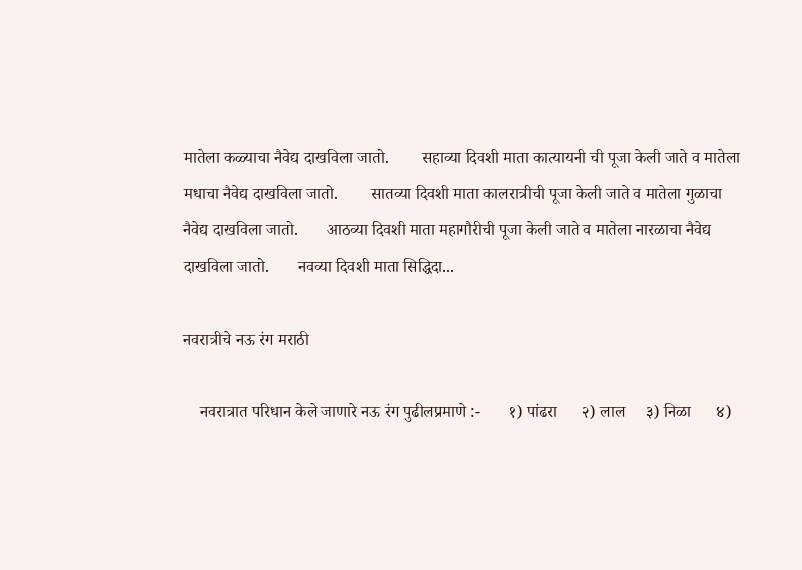मातेला कळ्याचा नैवेद्य दाखविला जातो.        सहाव्या दिवशी माता कात्यायनी ची पूजा केली जाते व मातेला मधाचा नैवेद्य दाखविला जातो.        सातव्या दिवशी माता कालरात्रीची पूजा केली जाते व मातेला गुळाचा नैवेद्य दाखविला जातो.       आठव्या दिवशी माता महागौरीची पूजा केली जाते व मातेला नारळाचा नैवेद्य दाखविला जातो.       नवव्या दिवशी माता सिद्धिदा...

नवरात्रीचे नऊ रंग मराठी

    नवरात्रात परिधान केले जाणारे नऊ रंग पुढीलप्रमाणे :-       १) पांढरा      २) लाल     ३) निळा      ४)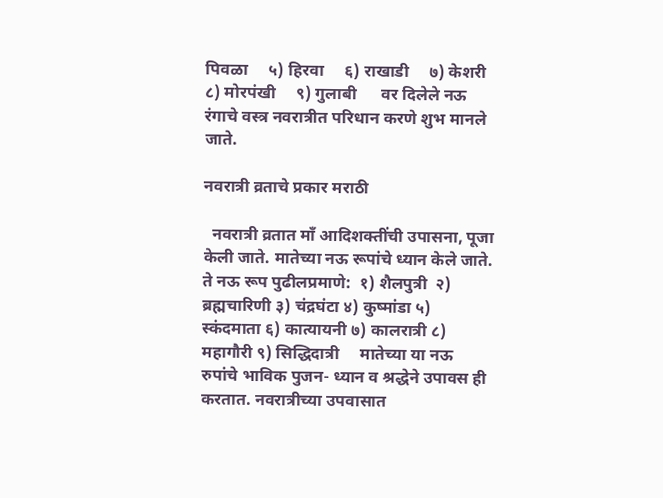पिवळा     ५) हिरवा     ६) राखाडी     ७) केशरी      ८) मोरपंखी     ९) गुलाबी      वर दिलेले नऊ रंगाचे वस्त्र नवरात्रीत परिधान करणे शुभ मानले जाते.

नवरात्री व्रताचे प्रकार मराठी

  नवरात्री व्रतात माँ आदिशक्तींची उपासना, पूजा केली जाते. मातेच्या नऊ रूपांचे ध्यान केले जाते. ते नऊ रूप पुढीलप्रमाणे:  १) शैलपुत्री  २) ब्रह्मचारिणी ३) चंद्रघंटा ४) कुष्मांडा ५) स्कंदमाता ६) कात्यायनी ७) कालरात्री ८) महागौरी ९) सिद्धिदात्री     मातेच्या या नऊ रुपांचे भाविक पुजन- ध्यान व श्रद्धेने उपावस ही  करतात. नवरात्रीच्या उपवासात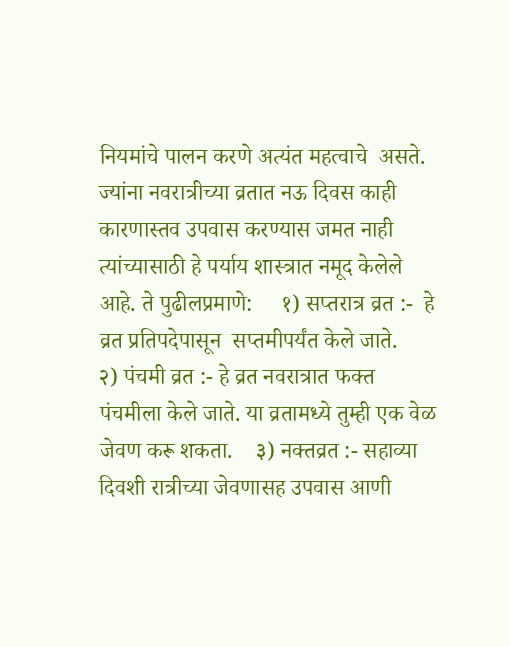नियमांचे पालन करणे अत्यंत महत्वाचे  असते. ज्यांना नवरात्रीच्या व्रतात नऊ दिवस काही कारणास्तव उपवास करण्यास जमत नाही त्यांच्यासाठी हे पर्याय शास्त्रात नमूद केलेले आहे. ते पुढीलप्रमाणे:     १) सप्तरात्र व्रत :-  हे व्रत प्रतिपदेपासून  सप्तमीपर्यंत केले जाते.    २) पंचमी व्रत :- हे व्रत नवरात्रात फक्त पंचमीला केले जाते. या व्रतामध्ये तुम्ही एक वेळ जेवण करू शकता.    ३) नक्तव्रत :- सहाव्या दिवशी रात्रीच्या जेवणासह उपवास आणी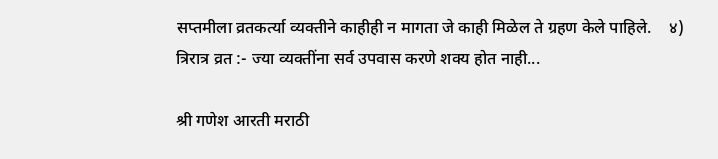सप्तमीला व्रतकर्त्या व्यक्तीने काहीही न मागता जे काही मिळेल ते ग्रहण केले पाहिले.    ४) त्रिरात्र व्रत :- ज्या व्यक्तींना सर्व उपवास करणे शक्य होत नाही...

श्री गणेश आरती मराठी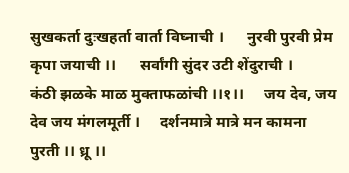सुखकर्ता दुःखहर्ता वार्ता विघ्नाची ।      नुरवी पुरवी प्रेम कृपा जयाची ।।      सर्वांगी सुंदर उटी शेंदुराची ।       कंठी झळके माळ मुक्ताफळांची ।।१।।     जय देव, जय देव जय मंगलमूर्ती ।     दर्शनमात्रे मात्रे मन कामना पुरती ।। ध्रू‌ ।।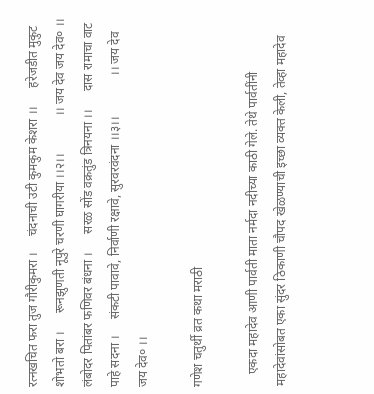रत्नखचित फरा तुज गौरीकुमरा ।     चंदनाची उटी कुमकुम केशरा ।।      हरेजडीत मुकुट शोभतो बरा ।      रूनझुणती नूपुरे चरणी घागरीया ।।२।।            ।। जय देव जय देव० ।।      लंबोदर पितांबर फणिवर बंधना ।      ‌‌सरळ सोंड वक्रतुंड त्रिनयना ।।      दास रामाचा वाट पाहे सदना ।     संकटी पावावे, निर्वाणी रक्षावे, सुरवरवंदना ।।३।। ‌            ।। जय देव जय देव० ।।

गणेश चतुर्थी व्रत कथा मराठी

    एकदा महादेव आणी पार्वती माता नर्मदा नदीच्या काठी गेले. तेथे पार्वतींनी महादेवांसोबत एका सुंदर ठिकाणी चौपद खेळण्याची इच्छा व्यक्त केली, तेव्हा महादेव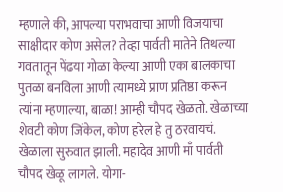म्हणाले की, आपल्या पराभवाचा आणी विजयाचा साक्षीदार कोण असेल? तेव्हा पार्वती मातेने तिथल्या गवतातून पेंढया गोळा केल्या आणी एका बालकाचा पुतळा बनविला आणी त्यामध्ये प्राण प्रतिष्ठा करून त्यांना म्हणाल्या, बाळा! आम्ही चौपद खेळतो. खेळाच्या शेवटी कोण जिंकेल, कोण हरेल हे तु ठरवायचं.    खेळाला सुरुवात झाली. महादेव आणी माँ पार्वती चौपद खेळू लागले. योगा-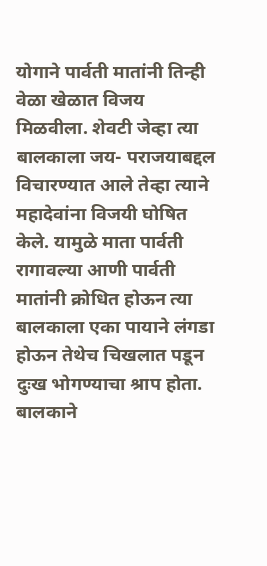योगाने पार्वती मातांनी तिन्ही वेळा खेळात विजय मिळवीला. शेवटी जेव्हा त्या बालकाला जय- पराजयाबद्दल विचारण्यात आले तेव्हा त्याने महादेवांना विजयी घोषित केले. यामुळे माता पार्वती रागावल्या आणी पार्वती मातांनी क्रोधित होऊन त्या बालकाला एका पायाने लंगडा होऊन तेथेच चिखलात पडून दुःख भोगण्याचा श्राप होता. बालकाने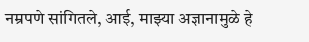नम्रपणे सांगितले, आई, माझ्या अज्ञानामुळे हे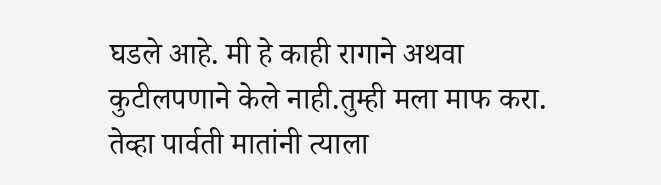घडले आहे. मी हे काही रागाने अथवा कुटीलपणाने केले नाही.तुम्ही मला माफ करा.      तेव्हा पार्वती मातांनी त्याला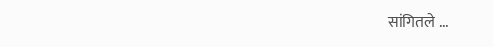सांगितले ...